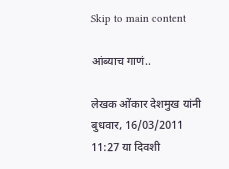Skip to main content

आंब्याच गाणं..

लेखक ओंकार देशमुख यांनी बुधवार, 16/03/2011 11:27 या दिवशी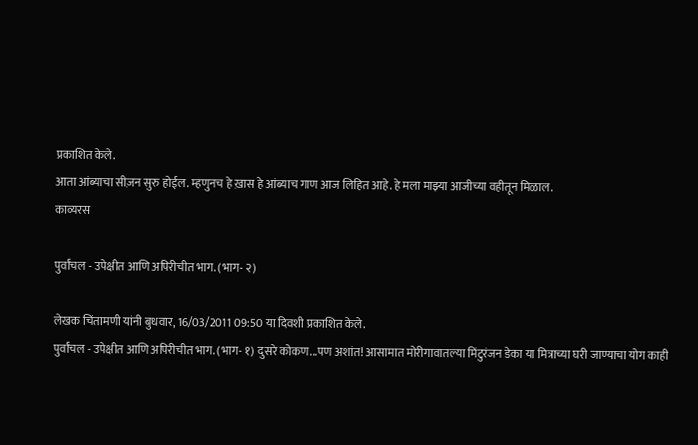प्रकाशित केले.
आता आंब्याचा सीज़न सुरु होईल. म्हणुनच हे ख़ास हे आंब्याच गाण आज लिहित आहे. हे मला माझ्या आजीच्या वहीतून मिळाल.
काव्यरस

पुर्वांचल - उपेक्षीत आणि अपिरीचीत भाग. (भाग- २)

लेखक चिंतामणी यांनी बुधवार, 16/03/2011 09:50 या दिवशी प्रकाशित केले.
पुर्वांचल - उपेक्षीत आणि अपिरीचीत भाग. (भाग- १) दुसरे कोकण...पण अशांत! आसामात मोरीगावातल्या मिंटुरंजन डेका या मित्राच्या घरी जाण्याचा योग काही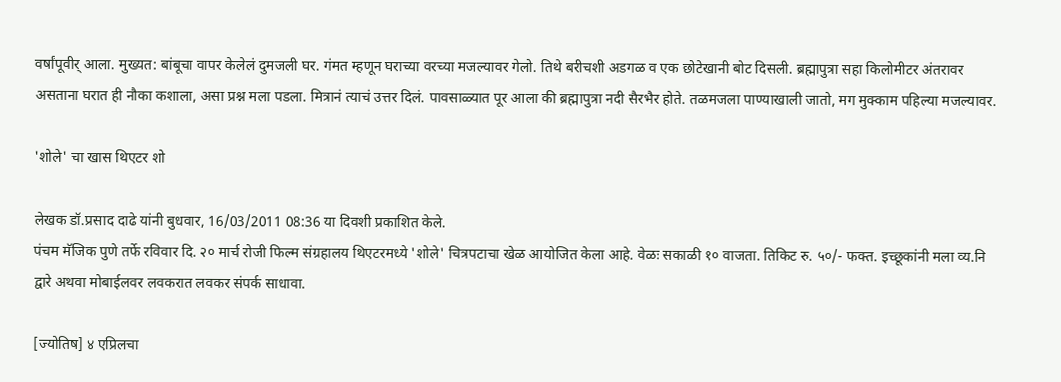वर्षांपूवीर् आला. मुख्यत: बांबूचा वापर केलेलं दुमजली घर. गंमत म्हणून घराच्या वरच्या मजल्यावर गेलो. तिथे बरीचशी अडगळ व एक छोटेखानी बोट दिसली. ब्रह्मापुत्रा सहा किलोमीटर अंतरावर असताना घरात ही नौका कशाला, असा प्रश्न मला पडला. मित्रानं त्याचं उत्तर दिलं. पावसाळ्यात पूर आला की ब्रह्मापुत्रा नदी सैरभैर होते. तळमजला पाण्याखाली जातो, मग मुक्काम पहिल्या मजल्यावर.

'शोले' चा खास थिएटर शो

लेखक डॉ.प्रसाद दाढे यांनी बुधवार, 16/03/2011 08:36 या दिवशी प्रकाशित केले.
पंचम मॅजिक पुणे तर्फे रविवार दि. २० मार्च रोजी फिल्म संग्रहालय थिएटरमध्ये 'शोले' चित्रपटाचा खेळ आयोजित केला आहे. वेळः सकाळी १० वाजता. तिकिट रु. ५०/- फक्त. इच्छूकांनी मला व्य.नि द्वारे अथवा मोबाईलवर लवकरात लवकर संपर्क साधावा.

[ज्योतिष] ४ एप्रिलचा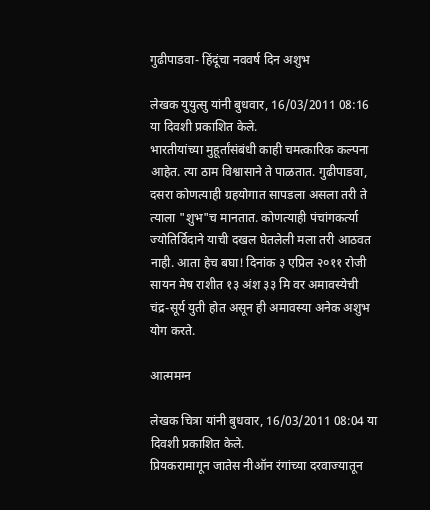गुढीपाडवा- हिंदूंचा नववर्ष दिन अशुभ

लेखक युयुत्सु यांनी बुधवार, 16/03/2011 08:16 या दिवशी प्रकाशित केले.
भारतीयांच्या मुहूर्तांसंबंधी काही चमत्कारिक कल्पना आहेत. त्या ठाम विश्वासाने ते पाळतात. गुढीपाडवा, दसरा कोणत्याही ग्रहयोगात सापडला असला तरी ते त्याला "शुभ"च मानतात. कोणत्याही पंचांगकर्त्या ज्योतिर्विदाने याची दखल घेतलेली मला तरी आठवत नाही. आता हेच बघा! दिनांक ३ एप्रिल २०११ रोजी सायन मेष राशीत १३ अंश ३३ मि वर अमावस्येची चंद्र-सूर्य युती होत असून ही अमावस्या अनेक अशुभ योग करते.

आत्ममग्न

लेखक चित्रा यांनी बुधवार, 16/03/2011 08:04 या दिवशी प्रकाशित केले.
प्रियकरामागून जातेस नीऑन रंगांच्या दरवाज्यातून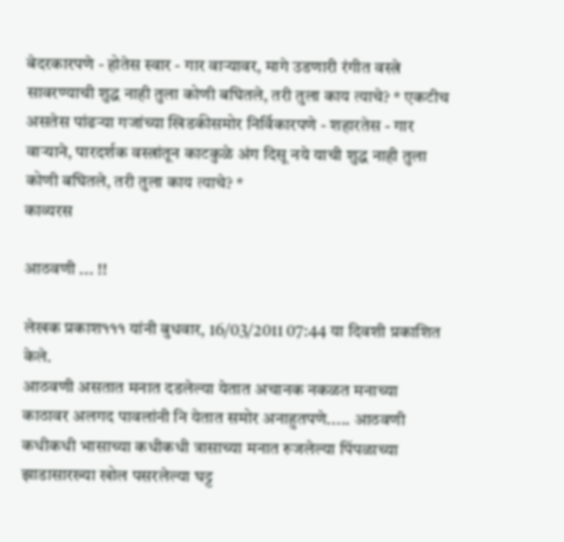बेदरकारपणे - होतेस स्वार - गार वार्‍यावर, मागे उडणारी रंगीत वस्त्रे सावरण्याची शुद्ध नाही तुला कोणी बघितले, तरी तुला काय त्याचे? * एकटीच असतेस पांढर्‍या गजांच्या खिडकीसमोर निर्विकारपणे - शहारतेस - गार वार्‍याने, पारदर्शक वस्त्रांतून काटकुळे अंग दिसू नये याची शुद्ध नाही तुला कोणी बघितले, तरी तुला काय त्याचे? *
काव्यरस

आठवणी ... !!

लेखक प्रकाश१११ यांनी बुधवार, 16/03/2011 07:44 या दिवशी प्रकाशित केले.
आठवणी असतात मनात दडलेल्या येतात अचानक नकळत मनाच्या काठावर अलगद पावलांनी नि येतात समोर अनाहुतपणे..... आठवणी कधीकधी भासाच्या कधीकधी त्रासाच्या मनात रुजलेल्या पिंपळाच्या झाडासारख्या खोल पसरलेल्या घट्ट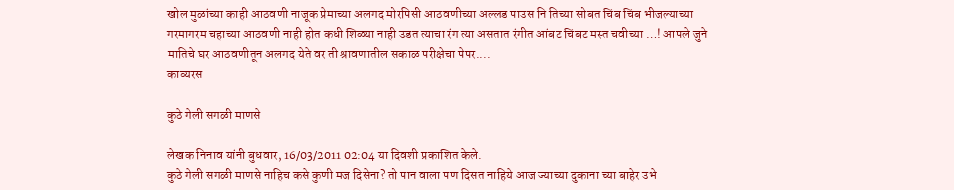खोल मुळांच्या काही आठवणी नाजूक प्रेमाच्या अलगद मोरपिसी आठवणीच्या अल्लड पाउस नि तिच्या सोबत चिंब चिंब भीजल्याच्या गरमागरम चहाच्या आठवणी नाही होत कधी शिळ्या नाही उडत त्याचा रंग त्या असतात रंगीत आंबट चिंबट मस्त चवीच्या …! आपले जुने मातिचे घर आठवणीतून अलगद येते वर ती श्रावणातील सकाळ परीक्षेचा पेपर....
काव्यरस

कुठे गेली सगळी माणसे

लेखक निनाव यांनी बुधवार, 16/03/2011 02:04 या दिवशी प्रकाशित केले.
कुठे गेली सगळी माणसे नाहिच कसे कुणी मज दिसेना? तो पान वाला पण दिसत नाहिये आज ज्याच्या दुकाना च्या बाहेर उभे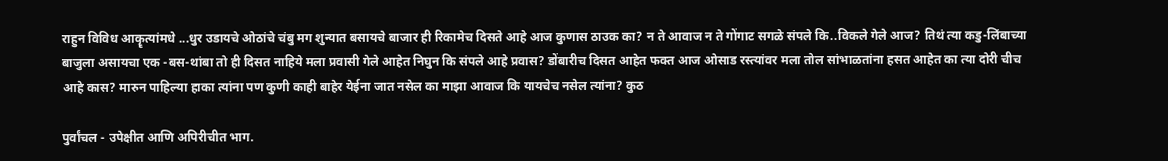राहुन विविध आकॄत्यांमधे ...धुर उडायचे ओठांचे चंबु मग शुन्यात बसायचे बाजार ही रिकामेच दिसते आहे आज कुणास ठाउक का? न ते आवाज न ते गोंगाट सगळे संपले कि..विकले गेले आज? तिथं त्या कडु-लिंबाच्या बाजुला असायचा एक -बस-थांबा तो ही दिसत नाहिये मला प्रवासी गेले आहेत निघुन कि संपले आहे प्रवास? डोंबारीच दिसत आहेत फक्त आज ओसाड रस्त्यांवर मला तोल सांभाळतांना हसत आहेत का त्या दोरी चीच आहे कास? मारुन पाहिल्या हाका त्यांना पण कुणी काही बाहेर येईना जात नसेल का माझा आवाज कि यायचेच नसेल त्यांना? कुठ

पुर्वांचल - उपेक्षीत आणि अपिरीचीत भाग.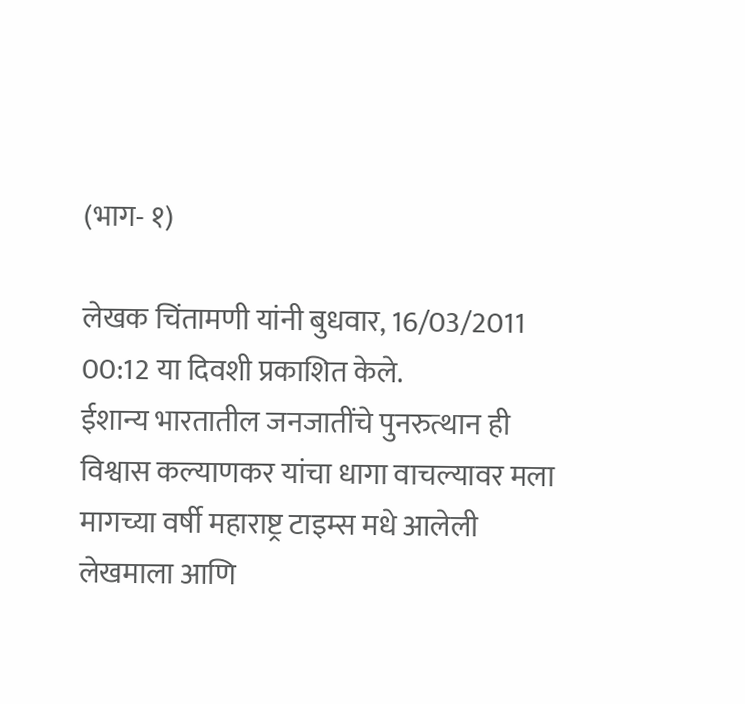(भाग- १)

लेखक चिंतामणी यांनी बुधवार, 16/03/2011 00:12 या दिवशी प्रकाशित केले.
ईशान्य भारतातील जनजातींचे पुनरुत्थान ही विश्वास कल्याणकर यांचा धागा वाचल्यावर मला मागच्या वर्षी महाराष्ट्र टाइम्स मधे आलेली लेखमाला आणि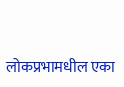लोकप्रभामधील एका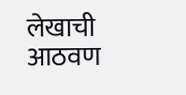लेखाची आठवण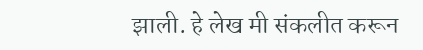झाली. हे लेख मी संकलीत करून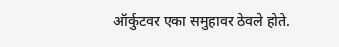ऑर्कुटवर एका समुहावर ठेवले होते.